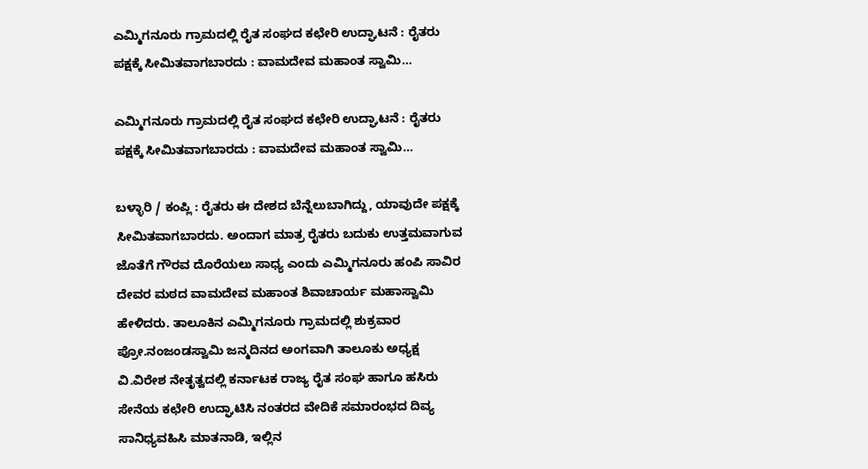ಎಮ್ಮಿಗನೂರು ಗ್ರಾಮದಲ್ಲಿ ರೈತ ಸಂಘದ ಕಛೇರಿ ಉದ್ಘಾಟನೆ : ರೈತರು ಪಕ್ಷಕ್ಕೆ ಸೀಮಿತವಾಗಬಾರದು : ವಾಮದೇವ ಮಹಾಂತ ಸ್ವಾಮಿ…

ಎಮ್ಮಿಗನೂರು ಗ್ರಾಮದಲ್ಲಿ ರೈತ ಸಂಘದ ಕಛೇರಿ ಉದ್ಘಾಟನೆ : ರೈತರು ಪಕ್ಷಕ್ಕೆ ಸೀಮಿತವಾಗಬಾರದು : ವಾಮದೇವ ಮಹಾಂತ ಸ್ವಾಮಿ…

ಬಳ್ಳಾರಿ / ಕಂಪ್ಲಿ : ರೈತರು ಈ ದೇಶದ ಬೆನ್ನೆಲುಬಾಗಿದ್ದು, ಯಾವುದೇ ಪಕ್ಷಕ್ಕೆ ಸೀಮಿತವಾಗಬಾರದು. ಅಂದಾಗ ಮಾತ್ರ ರೈತರು ಬದುಕು ಉತ್ತಮವಾಗುವ ಜೊತೆಗೆ ಗೌರವ ದೊರೆಯಲು ಸಾಧ್ಯ ಎಂದು ಎಮ್ಮಿಗನೂರು ಹಂಪಿ ಸಾವಿರ ದೇವರ ಮಠದ ವಾಮದೇವ ಮಹಾಂತ ಶಿವಾಚಾರ್ಯ ಮಹಾಸ್ವಾಮಿ ಹೇಳಿದರು. ತಾಲೂಕಿನ ಎಮ್ಮಿಗನೂರು ಗ್ರಾಮದಲ್ಲಿ ಶುಕ್ರವಾರ ಪ್ರೋ.ನಂಜಂಡಸ್ವಾಮಿ ಜನ್ಮದಿನದ ಅಂಗವಾಗಿ ತಾಲೂಕು ಅಧ್ಯಕ್ಷ ವಿ.ವಿರೇಶ ನೇತೃತ್ವದಲ್ಲಿ ಕರ್ನಾಟಕ ರಾಜ್ಯ ರೈತ ಸಂಘ ಹಾಗೂ ಹಸಿರು ಸೇನೆಯ ಕಛೇರಿ ಉದ್ಘಾಟಿಸಿ ನಂತರದ ವೇದಿಕೆ ಸಮಾರಂಭದ ದಿವ್ಯ ಸಾನಿಧ್ಯವಹಿಸಿ ಮಾತನಾಡಿ, ಇಲ್ಲಿನ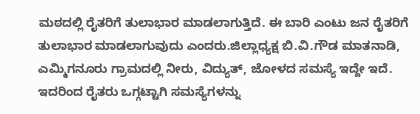ಮಠದಲ್ಲಿ ರೈತರಿಗೆ ತುಲಾಭಾರ ಮಾಡಲಾಗುತ್ತಿದೆ. ಈ ಬಾರಿ ಎಂಟು ಜನ ರೈತರಿಗೆ ತುಲಾಭಾರ ಮಾಡಲಾಗುವುದು ಎಂದರು.ಜಿಲ್ಲಾಧ್ಯಕ್ಷ ಬಿ.ವಿ.ಗೌಡ ಮಾತನಾಡಿ, ಎಮ್ಮಿಗನೂರು ಗ್ರಾಮದಲ್ಲಿ ನೀರು, ವಿದ್ಯುತ್, ಜೋಳದ ಸಮಸ್ಯೆ ಇದ್ದೇ ಇದೆ. ಇದರಿಂದ ರೈತರು ಒಗ್ಗಟ್ಟಾಗಿ ಸಮಸ್ಯೆಗಳನ್ನು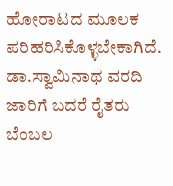ಹೋರಾಟದ ಮೂಲಕ ಪರಿಹರಿಸಿಕೊಳ್ಳಬೇಕಾಗಿದೆ. ಡಾ.ಸ್ವಾಮಿನಾಥ ವರದಿ ಜಾರಿಗೆ ಬದರೆ ರೈತರು ಬೆಂಬಲ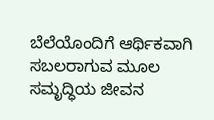ಬೆಲೆಯೊಂದಿಗೆ ಆರ್ಥಿಕವಾಗಿ ಸಬಲರಾಗುವ ಮೂಲ ಸಮೃದ್ಧಿಯ ಜೀವನ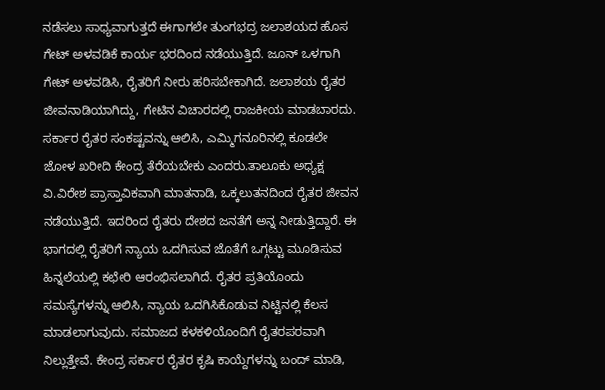ನಡೆಸಲು ಸಾಧ್ಯವಾಗುತ್ತದೆ ಈಗಾಗಲೇ ತುಂಗಭದ್ರ ಜಲಾಶಯದ ಹೊಸ ಗೇಟ್ ಅಳವಡಿಕೆ ಕಾರ್ಯ ಭರದಿಂದ ನಡೆಯುತ್ತಿದೆ. ಜೂನ್ ಒಳಗಾಗಿ ಗೇಟ್ ಅಳವಡಿಸಿ, ರೈತರಿಗೆ ನೀರು ಹರಿಸಬೇಕಾಗಿದೆ. ಜಲಾಶಯ ರೈತರ ಜೀವನಾಡಿಯಾಗಿದ್ದು, ಗೇಟಿನ ವಿಚಾರದಲ್ಲಿ ರಾಜಕೀಯ ಮಾಡಬಾರದು. ಸರ್ಕಾರ ರೈತರ ಸಂಕಷ್ಟವನ್ನು ಆಲಿಸಿ, ಎಮ್ಮಿಗನೂರಿನಲ್ಲಿ ಕೂಡಲೇ ಜೋಳ ಖರೀದಿ ಕೇಂದ್ರ ತೆರೆಯಬೇಕು ಎಂದರು.ತಾಲೂಕು ಅಧ್ಯಕ್ಷ ವಿ.ವಿರೇಶ ಪ್ರಾಸ್ತಾವಿಕವಾಗಿ ಮಾತನಾಡಿ, ಒಕ್ಕಲುತನದಿಂದ ರೈತರ ಜೀವನ ನಡೆಯುತ್ತಿದೆ. ಇದರಿಂದ ರೈತರು ದೇಶದ ಜನತೆಗೆ ಅನ್ನ ನೀಡುತ್ತಿದ್ದಾರೆ. ಈ ಭಾಗದಲ್ಲಿ ರೈತರಿಗೆ ನ್ಯಾಯ ಒದಗಿಸುವ ಜೊತೆಗೆ ಒಗ್ಗಟ್ಟು ಮೂಡಿಸುವ ಹಿನ್ನಲೆಯಲ್ಲಿ ಕಛೇರಿ ಆರಂಭಿಸಲಾಗಿದೆ. ರೈತರ ಪ್ರತಿಯೊಂದು ಸಮಸ್ಯೆಗಳನ್ನು ಆಲಿಸಿ, ನ್ಯಾಯ ಒದಗಿಸಿಕೊಡುವ ನಿಟ್ಟಿನಲ್ಲಿ ಕೆಲಸ ಮಾಡಲಾಗುವುದು. ಸಮಾಜದ ಕಳಕಳಿಯೊಂದಿಗೆ ರೈತರಪರವಾಗಿ ನಿಲ್ಲುತ್ತೇವೆ. ಕೇಂದ್ರ ಸರ್ಕಾರ ರೈತರ ಕೃಷಿ ಕಾಯ್ದೆಗಳನ್ನು ಬಂದ್ ಮಾಡಿ,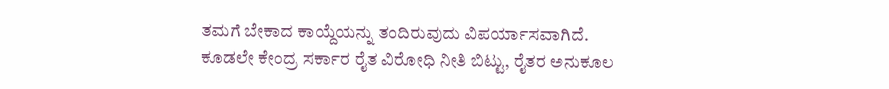ತಮಗೆ ಬೇಕಾದ ಕಾಯ್ದೆಯನ್ನು ತಂದಿರುವುದು ವಿಪರ್ಯಾಸವಾಗಿದೆ. ಕೂಡಲೇ ಕೇಂದ್ರ ಸರ್ಕಾರ ರೈತ ವಿರೋಧಿ ನೀತಿ ಬಿಟ್ಟು, ರೈತರ ಅನುಕೂಲ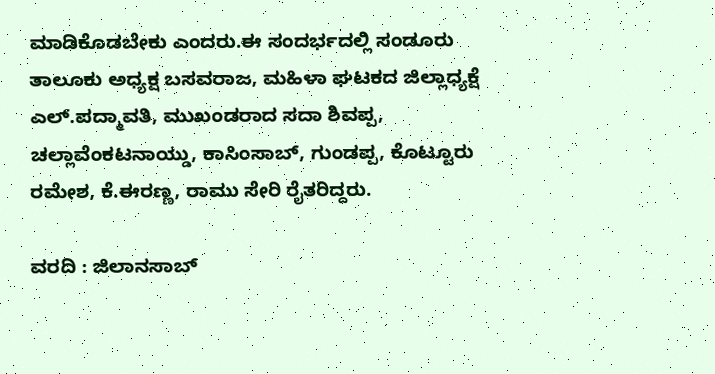ಮಾಡಿಕೊಡಬೇಕು ಎಂದರು.ಈ ಸಂದರ್ಭದಲ್ಲಿ ಸಂಡೂರು ತಾಲೂಕು ಅಧ್ಯಕ್ಷ ಬಸವರಾಜ, ಮಹಿಳಾ ಘಟಕದ ಜಿಲ್ಲಾಧ್ಯಕ್ಷೆ ಎಲ್.ಪದ್ಮಾವತಿ, ಮುಖಂಡರಾದ ಸದಾ ಶಿವಪ್ಪ, ಚಲ್ಲಾವೆಂಕಟನಾಯ್ಡು, ಕಾಸಿಂಸಾಬ್, ಗುಂಡಪ್ಪ, ಕೊಟ್ಟೂರು ರಮೇಶ, ಕೆ.ಈರಣ್ಣ, ರಾಮು ಸೇರಿ ರೈತರಿದ್ದರು.

ವರದಿ : ಜಿಲಾನಸಾಬ್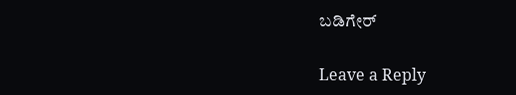ಬಡಿಗೇರ್

Leave a Reply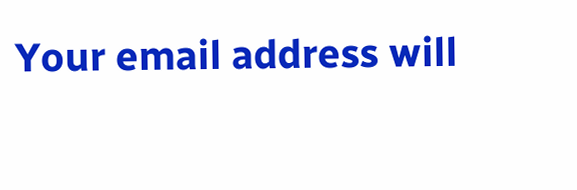Your email address will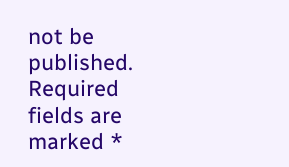not be published. Required fields are marked *